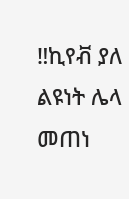‼ኪየቭ ያለ ልዩነት ሌላ መጠነ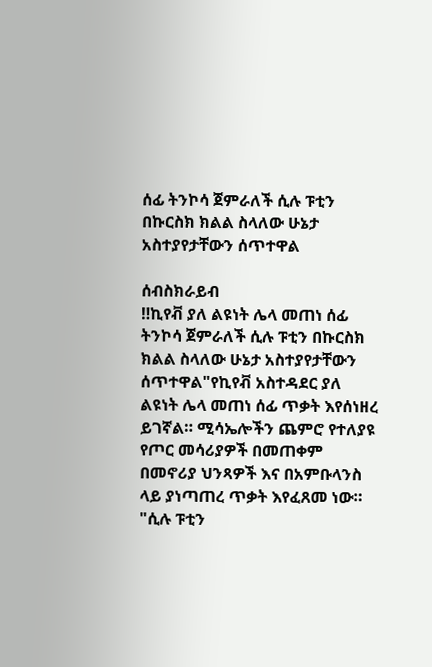ሰፊ ትንኮሳ ጀምራለች ሲሉ ፑቲን በኩርስክ ክልል ስላለው ሁኔታ አስተያየታቸውን ሰጥተዋል

ሰብስክራይብ
‼ኪየቭ ያለ ልዩነት ሌላ መጠነ ሰፊ ትንኮሳ ጀምራለች ሲሉ ፑቲን በኩርስክ ክልል ስላለው ሁኔታ አስተያየታቸውን ሰጥተዋል"የኪየቭ አስተዳደር ያለ ልዩነት ሌላ መጠነ ሰፊ ጥቃት እየሰነዘረ ይገኛል። ሚሳኤሎችን ጨምሮ የተለያዩ የጦር መሳሪያዎች በመጠቀም በመኖሪያ ህንጻዎች እና በአምቡላንስ ላይ ያነጣጠረ ጥቃት እየፈጸመ ነው። "ሲሉ ፑቲን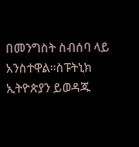በመንግስት ስብሰባ ላይ አንስተዋል።ስፑትኒክ ኢትዮጵያን ይወዳጁ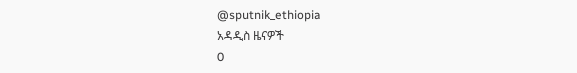@sputnik_ethiopia
አዳዲስ ዜናዎች
0